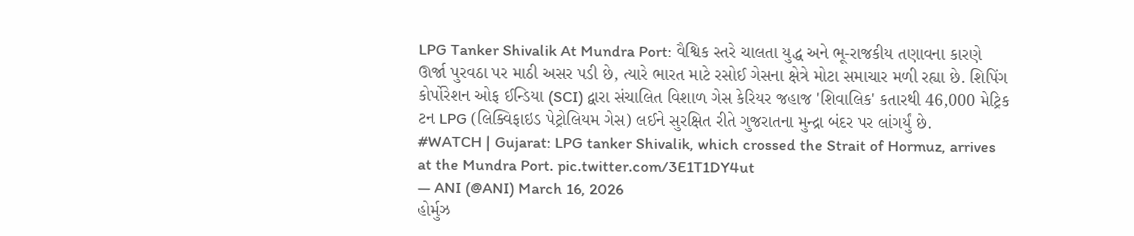LPG Tanker Shivalik At Mundra Port: વૈશ્વિક સ્તરે ચાલતા યુદ્ધ અને ભૂ-રાજકીય તણાવના કારણે ઊર્જા પુરવઠા પર માઠી અસર પડી છે, ત્યારે ભારત માટે રસોઈ ગેસના ક્ષેત્રે મોટા સમાચાર મળી રહ્યા છે. શિપિંગ કોર્પોરેશન ઓફ ઈન્ડિયા (SCI) દ્વારા સંચાલિત વિશાળ ગેસ કેરિયર જહાજ 'શિવાલિક' કતારથી 46,000 મેટ્રિક ટન LPG (લિક્વિફાઇડ પેટ્રોલિયમ ગેસ) લઈને સુરક્ષિત રીતે ગુજરાતના મુન્દ્રા બંદર પર લાંગર્યું છે.
#WATCH | Gujarat: LPG tanker Shivalik, which crossed the Strait of Hormuz, arrives at the Mundra Port. pic.twitter.com/3E1T1DY4ut
— ANI (@ANI) March 16, 2026
હોર્મુઝ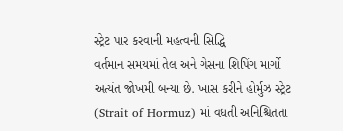સ્ટ્રેટ પાર કરવાની મહત્વની સિદ્ધિ
વર્તમાન સમયમાં તેલ અને ગેસના શિપિંગ માર્ગો અત્યંત જોખમી બન્યા છે. ખાસ કરીને હોર્મુઝ સ્ટ્રેટ (Strait of Hormuz) માં વધતી અનિશ્ચિતતા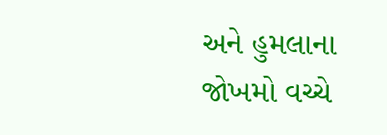અને હુમલાના જોખમો વચ્ચે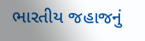ભારતીય જહાજનું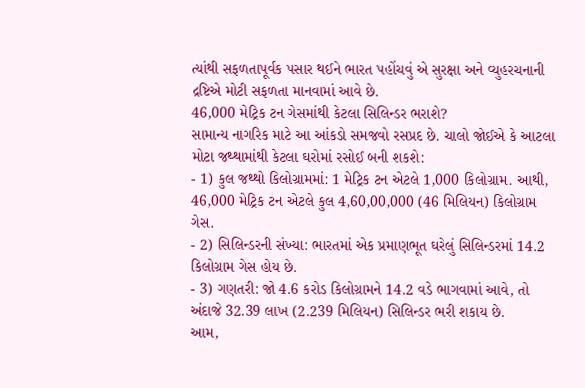ત્યાંથી સફળતાપૂર્વક પસાર થઈને ભારત પહોંચવું એ સુરક્ષા અને વ્યુહરચનાની દ્રષ્ટિએ મોટી સફળતા માનવામાં આવે છે.
46,000 મેટ્રિક ટન ગેસમાંથી કેટલા સિલિન્ડર ભરાશે?
સામાન્ય નાગરિક માટે આ આંકડો સમજવો રસપ્રદ છે. ચાલો જોઈએ કે આટલા મોટા જથ્થામાંથી કેટલા ઘરોમાં રસોઈ બની શકશે:
- 1) કુલ જથ્થો કિલોગ્રામમાં: 1 મેટ્રિક ટન એટલે 1,000 કિલોગ્રામ. આથી, 46,000 મેટ્રિક ટન એટલે કુલ 4,60,00,000 (46 મિલિયન) કિલોગ્રામ ગેસ.
- 2) સિલિન્ડરની સંખ્યા: ભારતમાં એક પ્રમાણભૂત ઘરેલું સિલિન્ડરમાં 14.2 કિલોગ્રામ ગેસ હોય છે.
- 3) ગણતરી: જો 4.6 કરોડ કિલોગ્રામને 14.2 વડે ભાગવામાં આવે, તો અંદાજે 32.39 લાખ (2.239 મિલિયન) સિલિન્ડર ભરી શકાય છે.
આમ,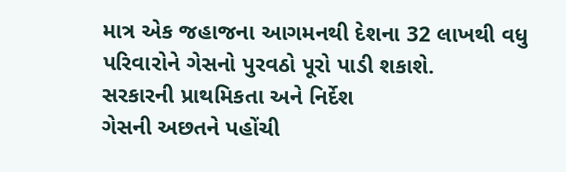માત્ર એક જહાજના આગમનથી દેશના 32 લાખથી વધુ પરિવારોને ગેસનો પુરવઠો પૂરો પાડી શકાશે.
સરકારની પ્રાથમિકતા અને નિર્દેશ
ગેસની અછતને પહોંચી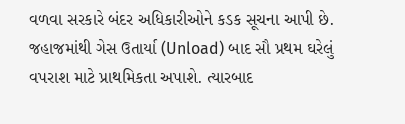વળવા સરકારે બંદર અધિકારીઓને કડક સૂચના આપી છે. જહાજમાંથી ગેસ ઉતાર્યા (Unload) બાદ સૌ પ્રથમ ઘરેલું વપરાશ માટે પ્રાથમિકતા અપાશે. ત્યારબાદ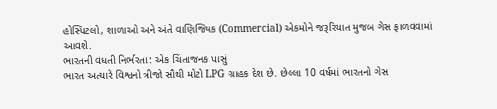હોસ્પિટલો, શાળાઓ અને અંતે વાણિજ્યિક (Commercial) એકમોને જરૂરિયાત મુજબ ગેસ ફાળવવામાં આવશે.
ભારતની વધતી નિર્ભરતા: એક ચિંતાજનક પાસું
ભારત અત્યારે વિશ્વનો ત્રીજો સૌથી મોટો LPG ગ્રાહક દેશ છે. છેલ્લા 10 વર્ષમાં ભારતનો ગેસ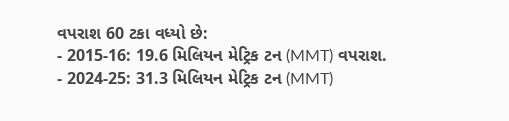વપરાશ 60 ટકા વધ્યો છે:
- 2015-16: 19.6 મિલિયન મેટ્રિક ટન (MMT) વપરાશ.
- 2024-25: 31.3 મિલિયન મેટ્રિક ટન (MMT)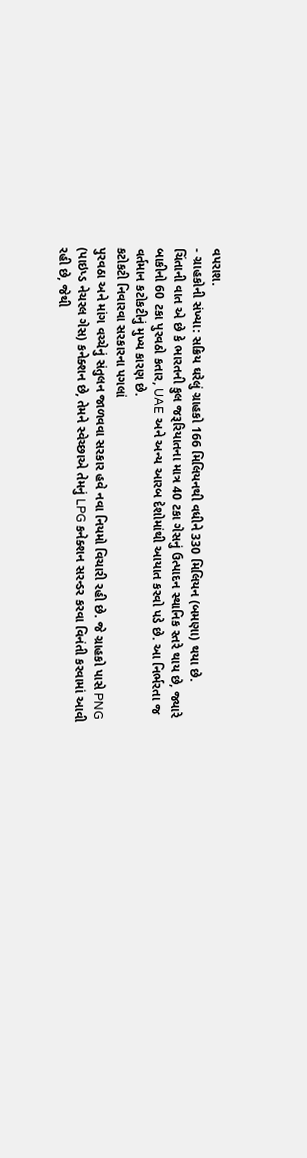વપરાશ.
- ગ્રાહકોની સંખ્યા: સક્રિય ઘરેલું ગ્રાહકો 166 મિલિયનથી વધીને 330 મિલિયન (બમણા) થયા છે.
ચિંતાની વાત એ છે કે ભારતની કુલ જરૂરિયાતના માત્ર 40 ટકા ગેસનું ઉત્પાદન સ્થાનિક સ્તરે થાય છે, જ્યારે બાકીનો 60 ટકા પુરવઠો કતાર, UAE અને અન્ય આરબ દેશોમાંથી આયાત કરવો પડે છે. આ નિર્ભરતા જ વર્તમાન કટોકટીનું મુખ્ય કારણ છે.
કટોકટી નિવારવા સરકારના પગલાં
પુરવઠા અને માંગ વચ્ચેનું સંતુલન જાળવવા સરકાર હવે નવા નિયમો વિચારી રહી છે. જે ગ્રાહકો પાસે PNG (પાઇપ્ડ નેચરલ ગેસ) કનેક્શન છે, તેમને સ્વેચ્છાએ તેમનું LPG કનેક્શન સરન્ડર કરવા વિનંતી કરવામાં આવી રહી છે, જેથી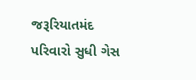જરૂરિયાતમંદ પરિવારો સુધી ગેસ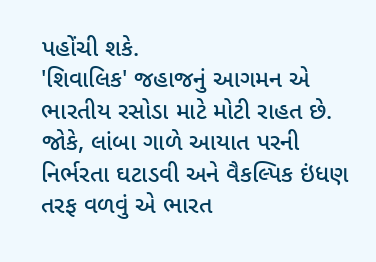પહોંચી શકે.
'શિવાલિક' જહાજનું આગમન એ ભારતીય રસોડા માટે મોટી રાહત છે. જોકે, લાંબા ગાળે આયાત પરની નિર્ભરતા ઘટાડવી અને વૈકલ્પિક ઇંધણ તરફ વળવું એ ભારત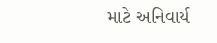માટે અનિવાર્ય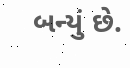બન્યું છે.